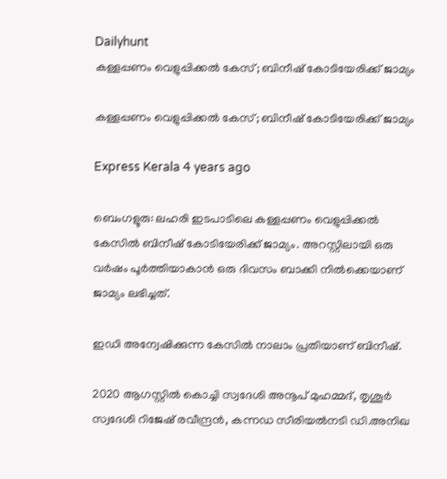Dailyhunt
കള്ളപ്പണം വെളുപ്പിക്കല്‍ കേസ്; ബിനീഷ് കോടിയേരിക്ക് ജാമ്യം

കള്ളപ്പണം വെളുപ്പിക്കല്‍ കേസ്; ബിനീഷ് കോടിയേരിക്ക് ജാമ്യം

Express Kerala 4 years ago

ബെംഗളൂരു: ലഹരി ഇടപാടിലെ കള്ളപ്പണം വെളുപ്പിക്കല്‍ കേസില്‍ ബിനീഷ് കോടിയേരിക്ക് ജാമ്യം. അറസ്റ്റിലായി ഒരു വര്‍ഷം പൂര്‍ത്തിയാകാന്‍ ഒരു ദിവസം ബാക്കി നില്‍ക്കെയാണ് ജാമ്യം ലഭിച്ചത്.

ഇഡി അന്വേഷിക്കുന്ന കേസില്‍ നാലാം പ്രതിയാണ് ബിനീഷ്.

2020 ആഗസ്റ്റില്‍ കൊച്ചി സ്വദേശി അനൂപ് മുഹമ്മദ്, തൃശൂര്‍ സ്വദേശി റിജേഷ് രവീന്ദ്രന്‍, കന്നഡ സീരിയല്‍നടി ഡി.അനിഖ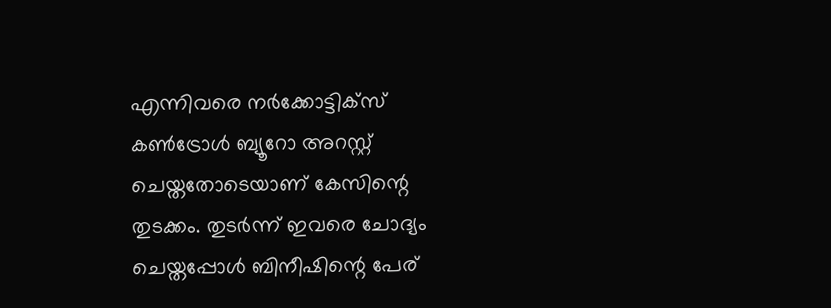എന്നിവരെ നര്‍ക്കോട്ടിക്‌സ് കണ്‍ട്രോള്‍ ബ്യൂറോ അറസ്റ്റ് ചെയ്തതോടെയാണ് കേസിന്റെ തുടക്കം. തുടര്‍ന്ന് ഇവരെ ചോദ്യം ചെയ്തപ്പോള്‍ ബിനീഷിന്റെ പേര്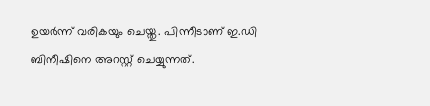ഉയര്‍ന്ന് വരികയും ചെയ്തു. പിന്നീടാണ് ഇ.ഡി ബിനീഷിനെ അറസ്റ്റ് ചെയ്യുന്നത്.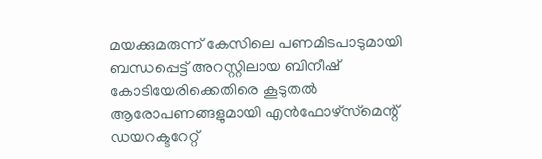മയക്കുമരുന്ന് കേസിലെ പണമിടപാടുമായി ബന്ധപ്പെട്ട് അറസ്റ്റിലായ ബിനീഷ് കോടിയേരിക്കെതിരെ കൂടുതല്‍ ആരോപണങ്ങളുമായി എന്‍ഫോഴ്‌സ്‌മെന്റ് ഡയറക്ടറേറ്റ്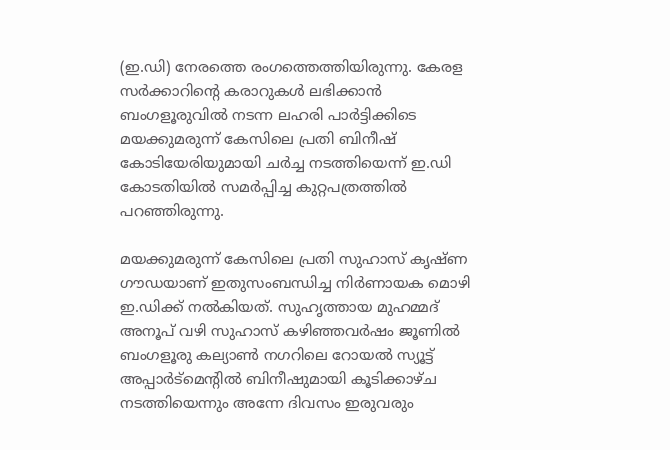(ഇ.ഡി) നേരത്തെ രംഗത്തെത്തിയിരുന്നു. കേരള സര്‍ക്കാറിന്റെ കരാറുകള്‍ ലഭിക്കാന്‍ ബംഗളൂരുവില്‍ നടന്ന ലഹരി പാര്‍ട്ടിക്കിടെ മയക്കുമരുന്ന് കേസിലെ പ്രതി ബിനീഷ് കോടിയേരിയുമായി ചര്‍ച്ച നടത്തിയെന്ന് ഇ.ഡി കോടതിയില്‍ സമര്‍പ്പിച്ച കുറ്റപത്രത്തില്‍ പറഞ്ഞിരുന്നു.

മയക്കുമരുന്ന് കേസിലെ പ്രതി സുഹാസ് കൃഷ്ണ ഗൗഡയാണ് ഇതുസംബന്ധിച്ച നിര്‍ണായക മൊഴി ഇ.ഡിക്ക് നല്‍കിയത്. സുഹൃത്തായ മുഹമ്മദ് അനൂപ് വഴി സുഹാസ് കഴിഞ്ഞവര്‍ഷം ജൂണില്‍ ബംഗളൂരു കല്യാണ്‍ നഗറിലെ റോയല്‍ സ്യൂട്ട് അപ്പാര്‍ട്‌മെന്റില്‍ ബിനീഷുമായി കൂടിക്കാഴ്ച നടത്തിയെന്നും അന്നേ ദിവസം ഇരുവരും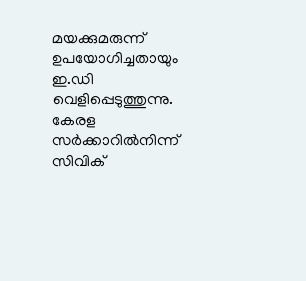മയക്കുമരുന്ന് ഉപയോഗിച്ചതായും ഇ.ഡി വെളിപ്പെടുത്തുന്നു. കേരള സര്‍ക്കാറില്‍നിന്ന് സിവിക്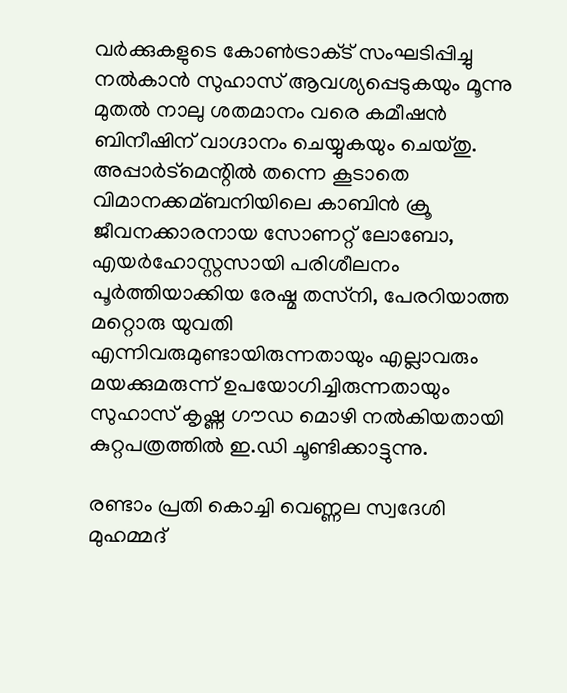വര്‍ക്കുകളുടെ കോണ്‍ട്രാക്‌ട് സംഘടിപ്പിച്ചു നല്‍കാന്‍ സുഹാസ് ആവശ്യപ്പെടുകയും മൂന്നു മുതല്‍ നാലു ശതമാനം വരെ കമീഷന്‍ ബിനീഷിന് വാഗ്ദാനം ചെയ്യുകയും ചെയ്തു. അപ്പാര്‍ട്‌മെന്റില്‍ തന്നെ കൂടാതെ വിമാനക്കമ്ബനിയിലെ കാബിന്‍ ക്രൂ ജീവനക്കാരനായ സോണറ്റ് ലോബോ, എയര്‍ഹോസ്റ്റസായി പരിശീലനം പൂര്‍ത്തിയാക്കിയ രേഷ്മ തസ്‌നി, പേരറിയാത്ത മറ്റൊരു യുവതി എന്നിവരുമുണ്ടായിരുന്നതായും എല്ലാവരും മയക്കുമരുന്ന് ഉപയോഗിച്ചിരുന്നതായും സുഹാസ് കൃഷ്ണ ഗൗഡ മൊഴി നല്‍കിയതായി കുറ്റപത്രത്തില്‍ ഇ.ഡി ചൂണ്ടിക്കാട്ടുന്നു.

രണ്ടാം പ്രതി കൊച്ചി വെണ്ണല സ്വദേശി മുഹമ്മദ്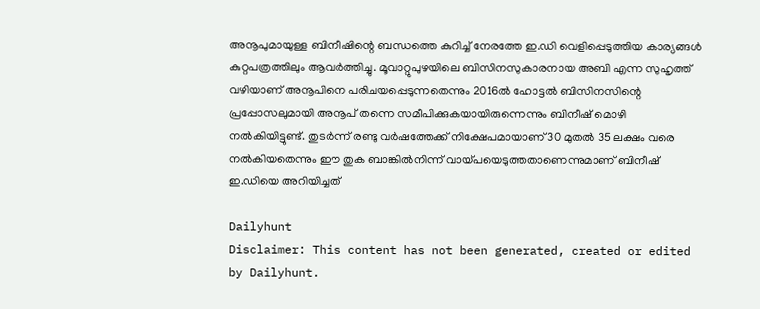അനൂപുമായുള്ള ബിനീഷിന്റെ ബന്ധത്തെ കുറിച്ച്‌ നേരത്തേ ഇ.ഡി വെളിപ്പെടുത്തിയ കാര്യങ്ങള്‍ കുറ്റപത്രത്തിലും ആവര്‍ത്തിച്ചു. മൂവാറ്റുപുഴയിലെ ബിസിനസുകാരനായ അബി എന്ന സുഹൃത്ത് വഴിയാണ് അനൂപിനെ പരിചയപ്പെടുന്നതെന്നും 2016ല്‍ ഹോട്ടല്‍ ബിസിനസിന്റെ പ്രപ്പോസലുമായി അനൂപ് തന്നെ സമീപിക്കുകയായിരുന്നെന്നും ബിനീഷ് മൊഴി നല്‍കിയിട്ടുണ്ട്. തുടര്‍ന്ന് രണ്ടു വര്‍ഷത്തേക്ക് നിക്ഷേപമായാണ് 30 മുതല്‍ 35 ലക്ഷം വരെ നല്‍കിയതെന്നും ഈ തുക ബാങ്കില്‍നിന്ന് വായ്പയെടുത്തതാണെന്നുമാണ് ബിനീഷ് ഇ.ഡിയെ അറിയിച്ചത്

Dailyhunt
Disclaimer: This content has not been generated, created or edited by Dailyhunt.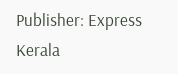Publisher: Express Kerala